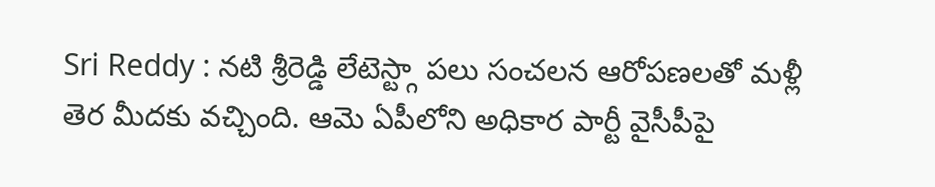Sri Reddy : నటి శ్రీరెడ్డి లేటెస్ట్గా పలు సంచలన ఆరోపణలతో మళ్లీ తెర మీదకు వచ్చింది. ఆమె ఏపీలోని అధికార పార్టీ వైసీపీపై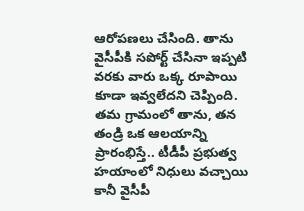ఆరోపణలు చేసింది. తాను వైసీపీకి సపోర్ట్ చేసినా ఇప్పటి వరకు వారు ఒక్క రూపాయి కూడా ఇవ్వలేదని చెప్పింది. తమ గ్రామంలో తాను, తన తండ్రి ఒక ఆలయాన్ని ప్రారంభిస్తే.. టీడీపీ ప్రభుత్వ హయాంలో నిధులు వచ్చాయి కానీ వైసీపీ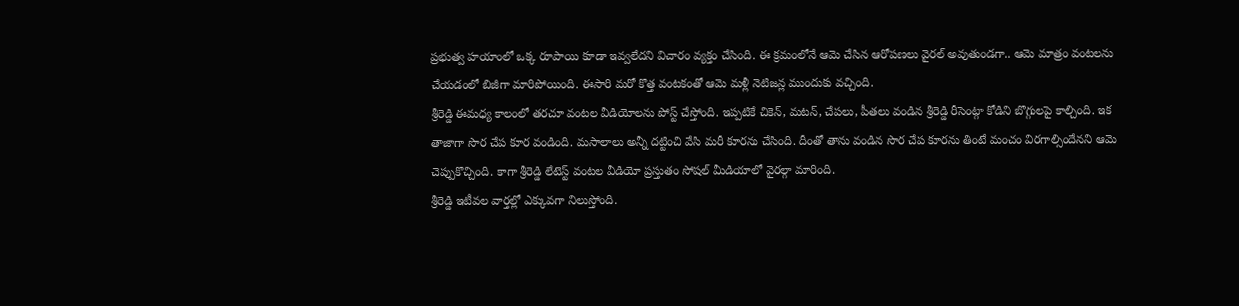ప్రభుత్వ హయాంలో ఒక్క రూపాయి కూడా ఇవ్వలేదని విచారం వ్యక్తం చేసింది. ఈ క్రమంలోనే ఆమె చేసిన ఆరోపణలు వైరల్ అవుతుండగా.. ఆమె మాత్రం వంటలను చేయడంలో బిజీగా మారిపోయింది. ఈసారి మరో కొత్త వంటకంతో ఆమె మళ్లీ నెటిజన్ల ముందుకు వచ్చింది.
శ్రీరెడ్డి ఈమధ్య కాలంలో తరచూ వంటల వీడియోలను పోస్ట్ చేస్తోంది. ఇప్పటికే చికెన్, మటన్, చేపలు, పీతలు వండిన శ్రీరెడ్డి రీసెంట్గా కోడిని బొగ్గులపై కాల్చింది. ఇక తాజాగా సొర చేప కూర వండింది. మసాలాలు అన్నీ దట్టించి వేసి మరీ కూరను చేసింది. దీంతో తాను వండిన సొర చేప కూరను తింటే మంచం విరగాల్సిందేనని ఆమె చెప్పుకొచ్చింది. కాగా శ్రీరెడ్డి లేటెస్ట్ వంటల వీడియో ప్రస్తుతం సోషల్ మీడియాలో వైరల్గా మారింది.
శ్రీరెడ్డి ఇటీవల వార్తల్లో ఎక్కువగా నిలుస్తోంది.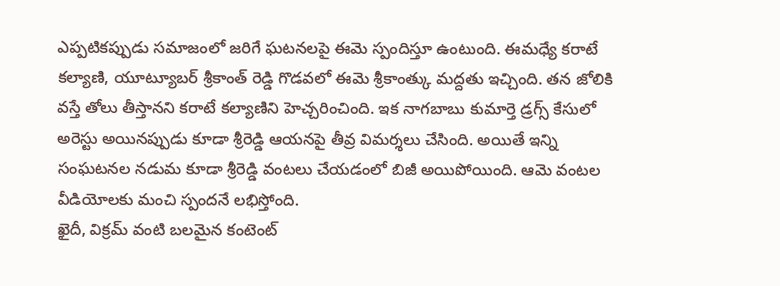ఎప్పటికప్పుడు సమాజంలో జరిగే ఘటనలపై ఈమె స్పందిస్తూ ఉంటుంది. ఈమధ్యే కరాటే కల్యాణి, యూట్యూబర్ శ్రీకాంత్ రెడ్డి గొడవలో ఈమె శ్రీకాంత్కు మద్దతు ఇచ్చింది. తన జోలికి వస్తే తోలు తీస్తానని కరాటే కల్యాణిని హెచ్చరించింది. ఇక నాగబాబు కుమార్తె డ్రగ్స్ కేసులో అరెస్టు అయినప్పుడు కూడా శ్రీరెడ్డి ఆయనపై తీవ్ర విమర్శలు చేసింది. అయితే ఇన్ని సంఘటనల నడుమ కూడా శ్రీరెడ్డి వంటలు చేయడంలో బిజీ అయిపోయింది. ఆమె వంటల వీడియోలకు మంచి స్పందనే లభిస్తోంది.
ఖైదీ, విక్రమ్ వంటి బలమైన కంటెంట్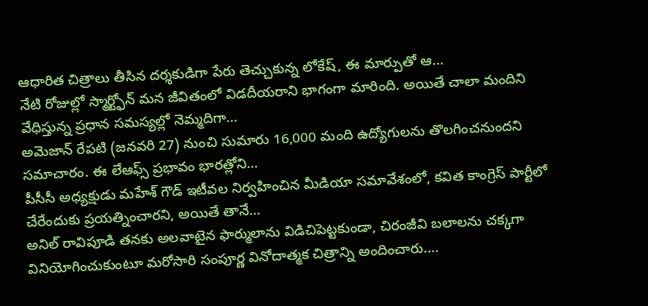ఆధారిత చిత్రాలు తీసిన దర్శకుడిగా పేరు తెచ్చుకున్న లోకేష్, ఈ మార్పుతో ఆ…
నేటి రోజుల్లో స్మార్ట్ఫోన్ మన జీవితంలో విడదీయరాని భాగంగా మారింది. అయితే చాలా మందిని వేధిస్తున్న ప్రధాన సమస్యల్లో నెమ్మదిగా…
అమెజాన్ రేపటి (జనవరి 27) నుంచి సుమారు 16,000 మంది ఉద్యోగులను తొలగించనుందని సమాచారం. ఈ లేఆఫ్స్ ప్రభావం భారత్లోని…
పీసీసీ అధ్యక్షుడు మహేశ్ గౌడ్ ఇటీవల నిర్వహించిన మీడియా సమావేశంలో, కవిత కాంగ్రెస్ పార్టీలో చేరేందుకు ప్రయత్నించారని, అయితే తానే…
అనిల్ రావిపూడి తనకు అలవాటైన ఫార్ములాను విడిచిపెట్టకుండా, చిరంజీవి బలాలను చక్కగా వినియోగించుకుంటూ మరోసారి సంపూర్ణ వినోదాత్మక చిత్రాన్ని అందించారు.…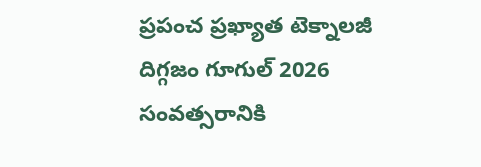ప్రపంచ ప్రఖ్యాత టెక్నాలజీ దిగ్గజం గూగుల్ 2026 సంవత్సరానికి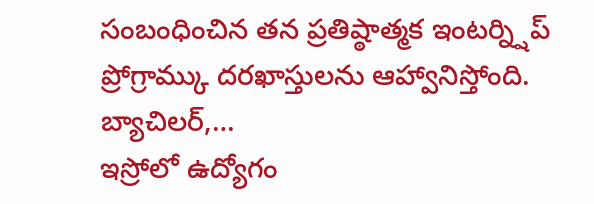సంబంధించిన తన ప్రతిష్ఠాత్మక ఇంటర్న్షిప్ ప్రోగ్రామ్కు దరఖాస్తులను ఆహ్వానిస్తోంది. బ్యాచిలర్,…
ఇస్రోలో ఉద్యోగం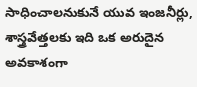సాధించాలనుకునే యువ ఇంజనీర్లు, శాస్త్రవేత్తలకు ఇది ఒక అరుదైన అవకాశంగా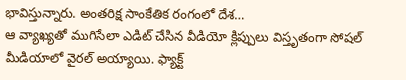భావిస్తున్నారు. అంతరిక్ష సాంకేతిక రంగంలో దేశ…
ఆ వ్యాఖ్యతో ముగిసేలా ఎడిట్ చేసిన వీడియో క్లిప్పులు విస్తృతంగా సోషల్ మీడియాలో వైరల్ అయ్యాయి. ఫ్యాక్ట్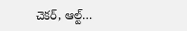చెకర్, ఆల్ట్…